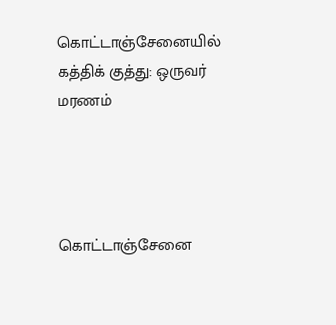கொட்டாஞ்சேனையில் கத்திக் குத்து: ஒருவர் மரணம்




கொட்டாஞ்சேனை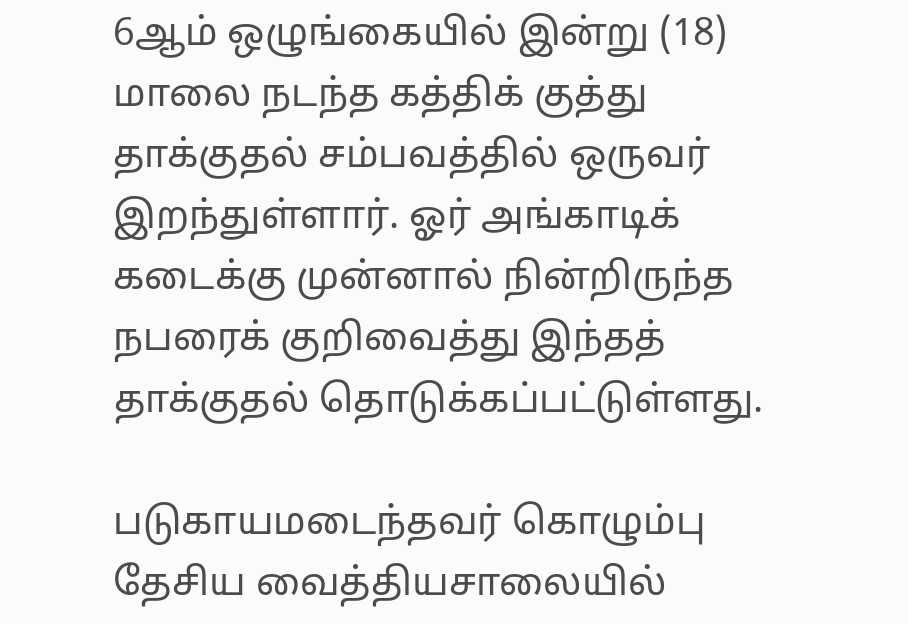6ஆம் ஒழுங்கையில் இன்று (18) மாலை நடந்த கத்திக் குத்து தாக்குதல் சம்பவத்தில் ஒருவர் இறந்துள்ளார். ஓர் அங்காடிக் கடைக்கு முன்னால் நின்றிருந்த நபரைக் குறிவைத்து இந்தத் தாக்குதல் தொடுக்கப்பட்டுள்ளது.

படுகாயமடைந்தவர் கொழும்பு தேசிய வைத்தியசாலையில்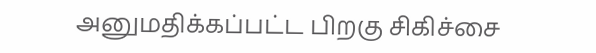அனுமதிக்கப்பட்ட பிறகு சிகிச்சை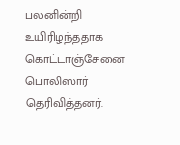பலனின்றி உயிரிழந்ததாக கொட்டாஞ்சேனை பொலிஸார் தெரிவித்தனர்.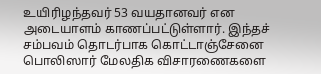உயிரிழந்தவர் 53 வயதானவர் என அடையாளம் காணப்பட்டுள்ளார். இந்தச் சம்பவம் தொடர்பாக கொட்டாஞ்சேனை பொலிஸார் மேலதிக விசாரணைகளை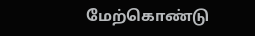மேற்கொண்டு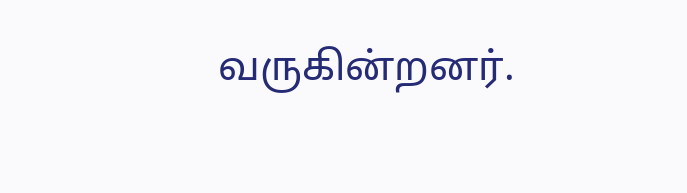வருகின்றனர்.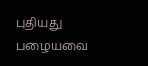புதியது பழையவை